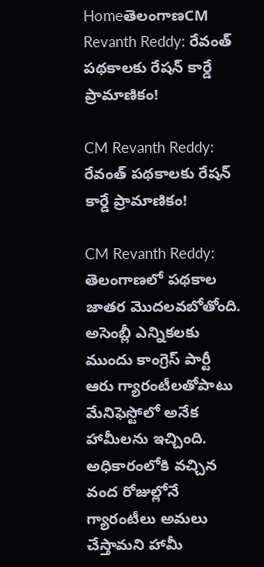HomeతెలంగాణCM Revanth Reddy: రేవంత్‌ పథకాలకు రేషన్‌ కార్డే ప్రామాణికం!

CM Revanth Reddy: రేవంత్‌ పథకాలకు రేషన్‌ కార్డే ప్రామాణికం!

CM Revanth Reddy: తెలంగాణలో పథకాల జాతర మొదలవబోతోంది. అసెంబ్లీ ఎన్నికలకు ముందు కాంగ్రెస్‌ పార్టీ ఆరు గ్యారంటీలతోపాటు మేనిఫెస్టోలో అనేక హామీలను ఇచ్చింది. అధికారంలోకి వచ్చిన వంద రోజుల్లోనే గ్యారంటీలు అమలు చేస్తామని హామీ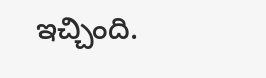ఇచ్చింది.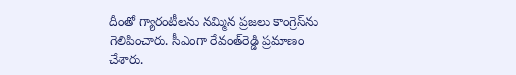దీంతో గ్యారంటీలను నమ్మిన ప్రజలు కాంగ్రెస్‌ను గెలిపించారు. సీఎంగా రేవంత్‌రెడ్డి ప్రమాణం చేశారు.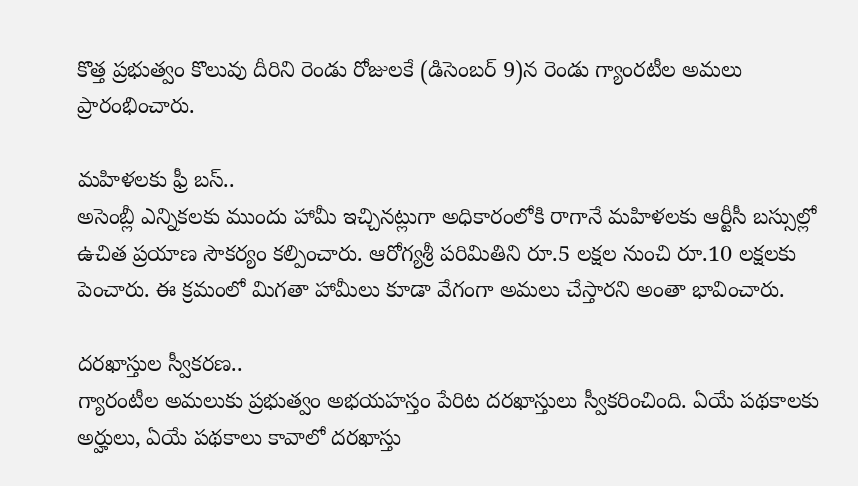కొత్త ప్రభుత్వం కొలువు దీరిని రెండు రోజులకే (డిసెంబర్‌ 9)న రెండు గ్యాంరటీల అమలు ప్రారంభించారు.

మహిళలకు ఫ్రీ బస్‌..
అసెంబ్లీ ఎన్నికలకు ముందు హామీ ఇచ్చినట్లుగా అధికారంలోకి రాగానే మహిళలకు ఆర్టీసీ బస్సుల్లో ఉచిత ప్రయాణ సౌకర్యం కల్పించారు. ఆరోగ్యశ్రీ పరిమితిని రూ.5 లక్షల నుంచి రూ.10 లక్షలకు పెంచారు. ఈ క్రమంలో మిగతా హామీలు కూడా వేగంగా అమలు చేస్తారని అంతా భావించారు.

దరఖాస్తుల స్వీకరణ..
గ్యారంటీల అమలుకు ప్రభుత్వం అభయహస్తం పేరిట దరఖాస్తులు స్వీకరించింది. ఏయే పథకాలకు అర్హులు, ఏయే పథకాలు కావాలో దరఖాస్తు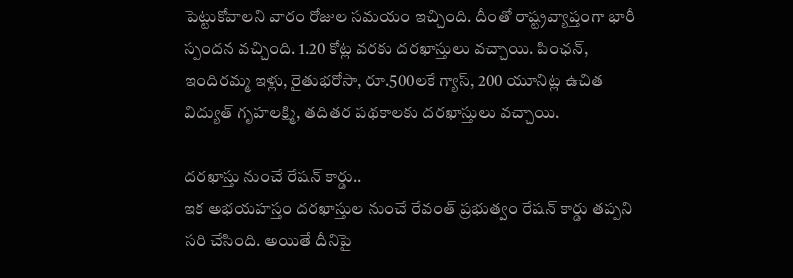పెట్టుకోవాలని వారం రోజుల సమయం ఇచ్చింది. దీంతో రాష్ట్రవ్యాప్తంగా భారీ స్పందన వచ్చింది. 1.20 కోట్ల వరకు దరఖాస్తులు వచ్చాయి. పింఛన్, ఇందిరమ్మ ఇళ్లు, రైతుభరోసా, రూ.500లకే గ్యాస్, 200 యూనిట్ల ఉచిత విద్యుత్‌ గృహలక్ష్మి, తదితర పథకాలకు దరఖాస్తులు వచ్చాయి.

దరఖాస్తు నుంచే రేషన్‌ కార్డు..
ఇక అభయహస్తం దరఖాస్తుల నుంచే రేవంత్‌ ప్రభుత్వం రేషన్‌ కార్డు తప్పని సరి చేసింది. అయితే దీనిపై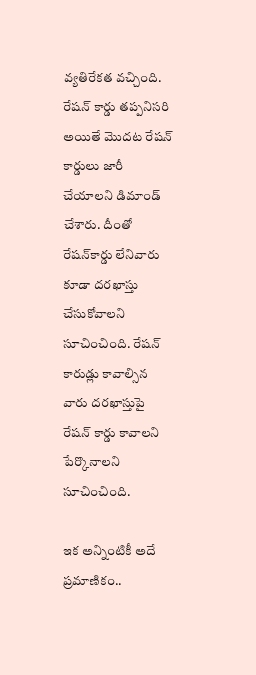వ్యతిరేకత వచ్చింది. రేషన్‌ కార్డు తప్పనిసరి అయితే మొదట రేషన్‌ కార్డులు జారీ చేయాలని డిమాండ్‌ చేశారు. దీంతో రేషన్‌కార్డు లేనివారు కూడా దరఖాస్తు చేసుకోవాలని సూచించింది. రేషన్‌ కారుడ్లు కావాల్సిన వారు దరఖాస్తుపై రేషన్‌ కార్డు కావాలని పేర్కొనాలని సూచించింది.

ఇక అన్నింటికీ అదే ప్రమాణికం..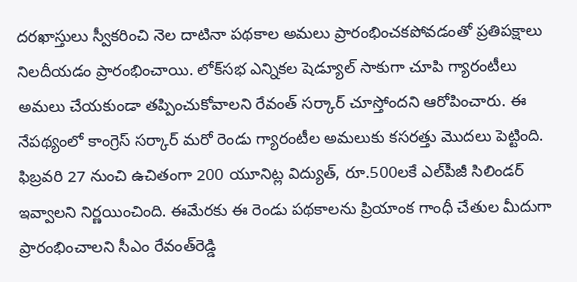దరఖాస్తులు స్వీకరించి నెల దాటినా పథకాల అమలు ప్రారంభించకపోవడంతో ప్రతిపక్షాలు నిలదీయడం ప్రారంభించాయి. లోక్‌సభ ఎన్నికల షెడ్యూల్‌ సాకుగా చూపి గ్యారంటీలు అమలు చేయకుండా తప్పించుకోవాలని రేవంత్‌ సర్కార్‌ చూస్తోందని ఆరోపించారు. ఈ నేపథ్యంలో కాంగ్రెస్‌ సర్కార్‌ మరో రెండు గ్యారంటీల అమలుకు కసరత్తు మొదలు పెట్టింది. ఫిబ్రవరి 27 నుంచి ఉచితంగా 200 యూనిట్ల విద్యుత్, రూ.500లకే ఎల్‌పీజీ సిలిండర్‌ ఇవ్వాలని నిర్ణయించింది. ఈమేరకు ఈ రెండు పథకాలను ప్రియాంక గాంధీ చేతుల మీదుగా ప్రారంభించాలని సీఎం రేవంత్‌రెడ్డి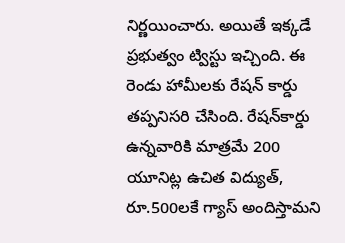నిర్ణయించారు. అయితే ఇక్కడే ప్రభుత్వం ట్విస్టు ఇచ్చింది. ఈ రెండు హామీలకు రేషన్‌ కార్డు తప్పనిసరి చేసింది. రేషన్‌కార్డు ఉన్నవారికి మాత్రమే 200 యూనిట్ల ఉచిత విద్యుత్, రూ.500లకే గ్యాస్‌ అందిస్తామని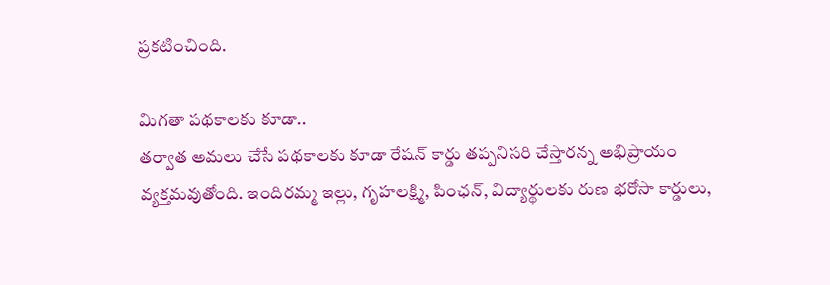ప్రకటించింది.

మిగతా పథకాలకు కూడా..
తర్వాత అమలు చేసే పథకాలకు కూడా రేషన్‌ కార్డు తప్పనిసరి చేస్తారన్న అభిప్రాయం వ్యక్తమవుతోంది. ఇందిరమ్మ ఇల్లు, గృహలక్ష్మి, పింఛన్, విద్యార్థులకు రుణ భరోసా కార్డులు,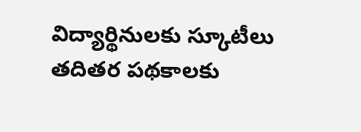విద్యార్థినులకు స్కూటీలు తదితర పథకాలకు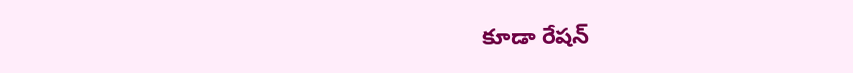కూడా రేషన్‌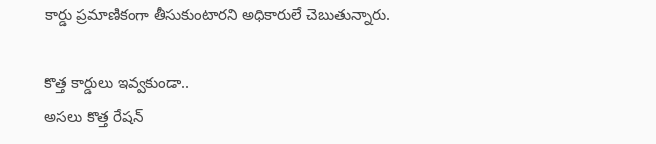కార్డు ప్రమాణికంగా తీసుకుంటారని అధికారులే చెబుతున్నారు.

కొత్త కార్డులు ఇవ్వకుండా..
అసలు కొత్త రేషన్‌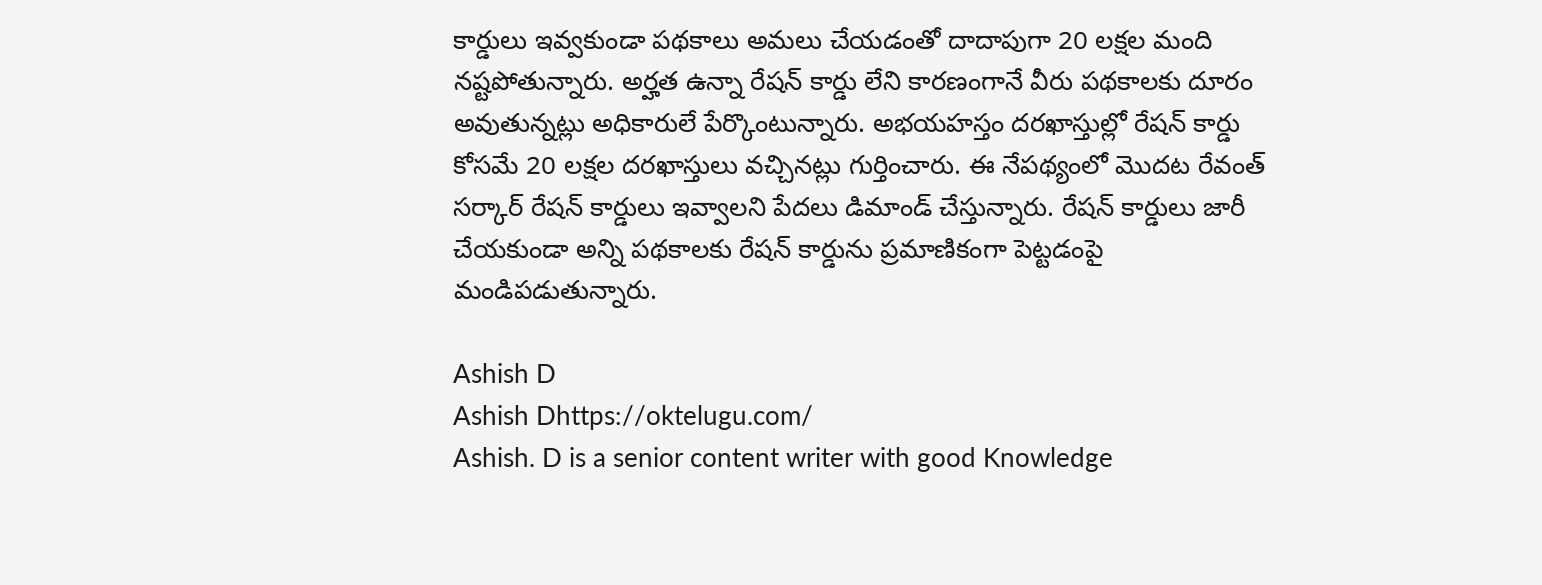కార్డులు ఇవ్వకుండా పథకాలు అమలు చేయడంతో దాదాపుగా 20 లక్షల మంది నష్టపోతున్నారు. అర్హత ఉన్నా రేషన్‌ కార్డు లేని కారణంగానే వీరు పథకాలకు దూరం అవుతున్నట్లు అధికారులే పేర్కొంటున్నారు. అభయహస్తం దరఖాస్తుల్లో రేషన్‌ కార్డు కోసమే 20 లక్షల దరఖాస్తులు వచ్చినట్లు గుర్తించారు. ఈ నేపథ్యంలో మొదట రేవంత్‌ సర్కార్‌ రేషన్‌ కార్డులు ఇవ్వాలని పేదలు డిమాండ్‌ చేస్తున్నారు. రేషన్‌ కార్డులు జారీ చేయకుండా అన్ని పథకాలకు రేషన్‌ కార్డును ప్రమాణికంగా పెట్టడంపై మండిపడుతున్నారు.

Ashish D
Ashish Dhttps://oktelugu.com/
Ashish. D is a senior content writer with good Knowledge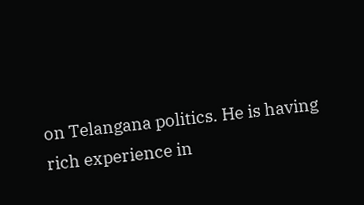on Telangana politics. He is having rich experience in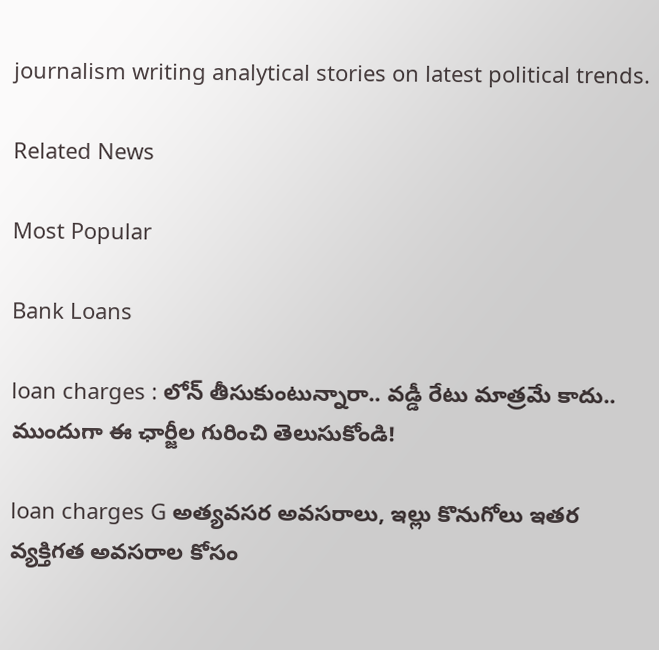journalism writing analytical stories on latest political trends.

Related News

Most Popular

Bank Loans

loan charges : లోన్ తీసుకుంటున్నారా.. వడ్డీ రేటు మాత్రమే కాదు.. ముందుగా ఈ ఛార్జీల గురించి తెలుసుకోండి!

loan charges G అత్యవసర అవసరాలు, ఇల్లు కొనుగోలు ఇతర వ్యక్తిగత అవసరాల కోసం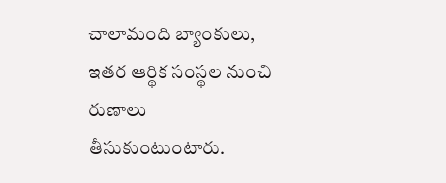చాలామంది బ్యాంకులు, ఇతర ఆర్థిక సంస్థల నుంచి రుణాలు తీసుకుంటుంటారు.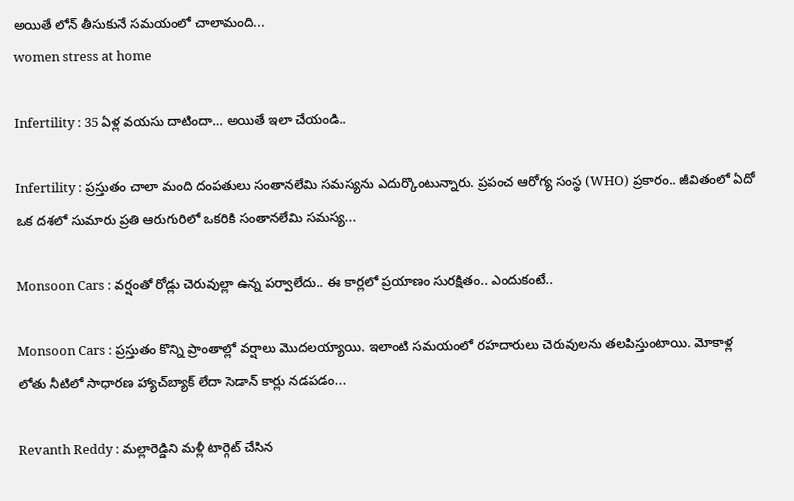అయితే లోన్ తీసుకునే సమయంలో చాలామంది...
women stress at home

Infertility : 35 ఏళ్ల వయసు దాటిందా… అయితే ఇలా చేయండి..

Infertility : ప్రస్తుతం చాలా మంది దంపతులు సంతానలేమి సమస్యను ఎదుర్కొంటున్నారు. ప్రపంచ ఆరోగ్య సంస్థ (WHO) ప్రకారం.. జీవితంలో ఏదో ఒక దశలో సుమారు ప్రతి ఆరుగురిలో ఒకరికి సంతానలేమి సమస్య...

Monsoon Cars : వర్షంతో రోడ్లు చెరువుల్లా ఉన్న పర్వాలేదు.. ఈ కార్లలో ప్రయాణం సురక్షితం.. ఎందుకంటే..

Monsoon Cars : ప్రస్తుతం కొన్ని ప్రాంతాల్లో వర్షాలు మొదలయ్యాయి. ఇలాంటి సమయంలో రహదారులు చెరువులను తలపిస్తుంటాయి. మోకాళ్ల లోతు నీటిలో సాధారణ హ్యాచ్‌బ్యాక్ లేదా సెడాన్ కార్లు నడపడం...

Revanth Reddy : మల్లారెడ్డిని మళ్లీ టార్గెట్ చేసిన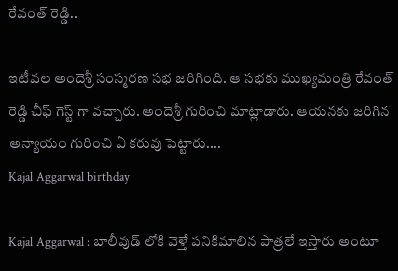రేవంత్ రెడ్డి..

ఇటీవల అందెశ్రీ సంస్మరణ సభ జరిగింది. ఆ సభకు ముఖ్యమంత్రి రేవంత్ రెడ్డి చీఫ్ గెస్ట్ గా వచ్చారు. అందెశ్రీ గురించి మాట్లాడారు. ఆయనకు జరిగిన అన్యాయం గురించి ఏ కరువు పెట్టారు....
Kajal Aggarwal birthday

Kajal Aggarwal : బాలీవుడ్ లోకి వెళ్తే పనికిమాలిన పాత్రలే ఇస్తారు అంటూ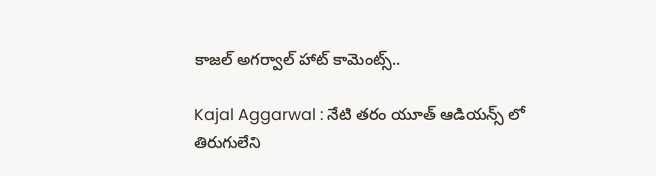కాజల్ అగర్వాల్ హాట్ కామెంట్స్..

Kajal Aggarwal : నేటి తరం యూత్ ఆడియన్స్ లో తిరుగులేని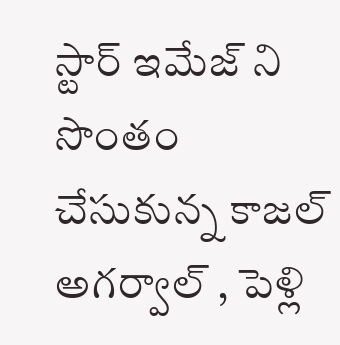స్టార్ ఇమేజ్ ని సొంతం చేసుకున్న కాజల్ అగర్వాల్ , పెళ్లి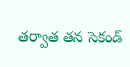తర్వాత తన సెకండ్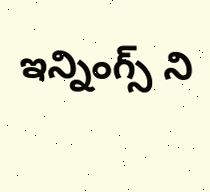ఇన్నింగ్స్ ని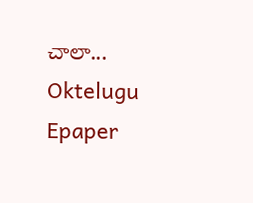చాలా...
Oktelugu Epaper